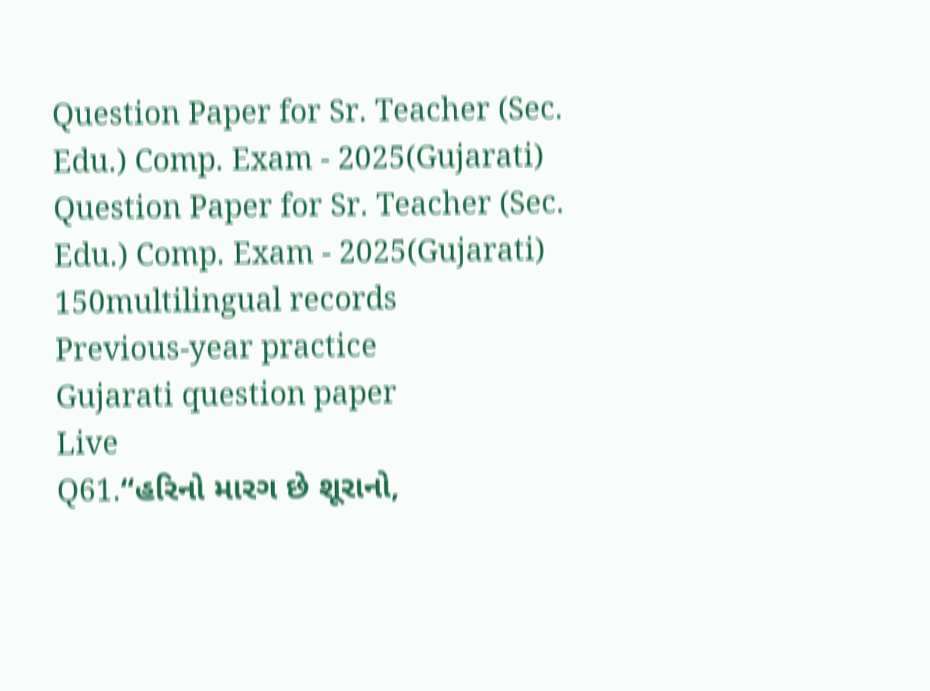Question Paper for Sr. Teacher (Sec. Edu.) Comp. Exam - 2025(Gujarati)
Question Paper for Sr. Teacher (Sec. Edu.) Comp. Exam - 2025(Gujarati)
150multilingual records
Previous-year practice
Gujarati question paper
Live
Q61.“હરિનો મારગ છે શૂરાનો,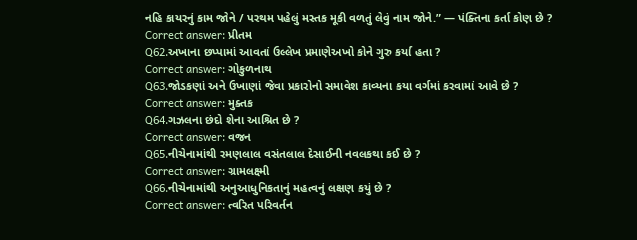નહિ કાયરનું કામ જોને / પરથમ પહેલું મસ્તક મૂકી વળતું લેવું નામ જોને.” — પંક્તિના કર્તા કોણ છે ?
Correct answer: પ્રીતમ
Q62.અખાના છપ્પામાં આવતાં ઉલ્લેખ પ્રમાણેઅખો કોને ગુરુ કર્યા હતા ?
Correct answer: ગોકુળનાથ
Q63.જોડકણાં અને ઉખાણાં જેવા પ્રકારોનો સમાવેશ કાવ્યના કયા વર્ગમાં કરવામાં આવે છે ?
Correct answer: મુક્તક
Q64.ગઝલના છંદો શેના આશ્રિત છે ?
Correct answer: વજન
Q65.નીચેનામાંથી રમણલાલ વસંતલાલ દેસાઈની નવલકથા કઈ છે ?
Correct answer: ગ્રામલક્ષ્મી
Q66.નીચેનામાંથી અનુઆધુનિકતાનું મહત્વનું લક્ષણ કયું છે ?
Correct answer: ત્વરિત પરિવર્તન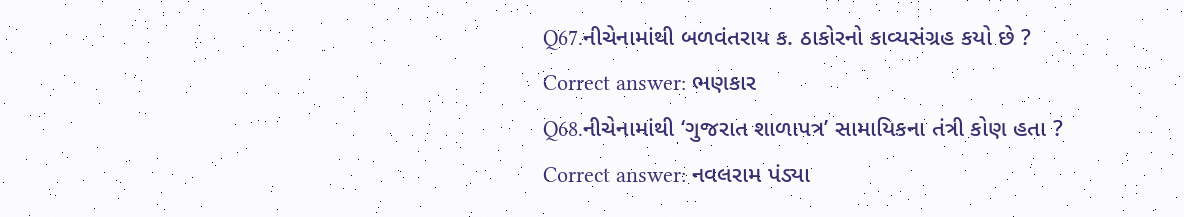Q67.નીચેનામાંથી બળવંતરાય ક. ઠાકોરનો કાવ્યસંગ્રહ કયો છે ?
Correct answer: ભણકાર
Q68.નીચેનામાંથી ‘ગુજરાત શાળાપત્ર’ સામાયિકના તંત્રી કોણ હતા ?
Correct answer: નવલરામ પંડ્યા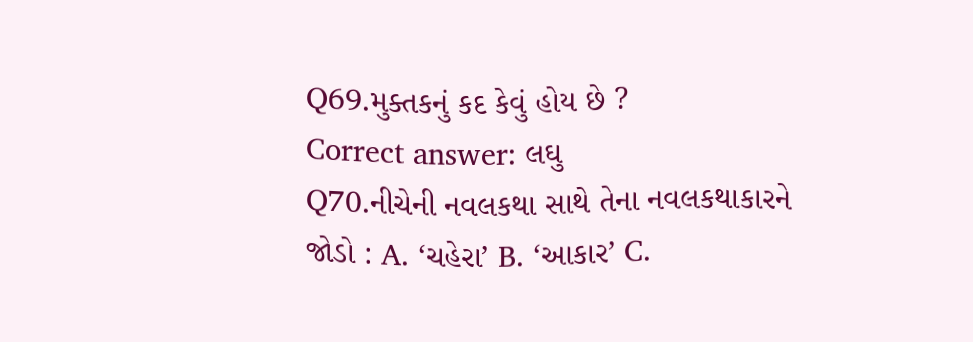Q69.મુક્તકનું કદ કેવું હોય છે ?
Correct answer: લઘુ
Q70.નીચેની નવલકથા સાથે તેના નવલકથાકારને જોડો : A. ‘ચહેરા’ B. ‘આકાર’ C.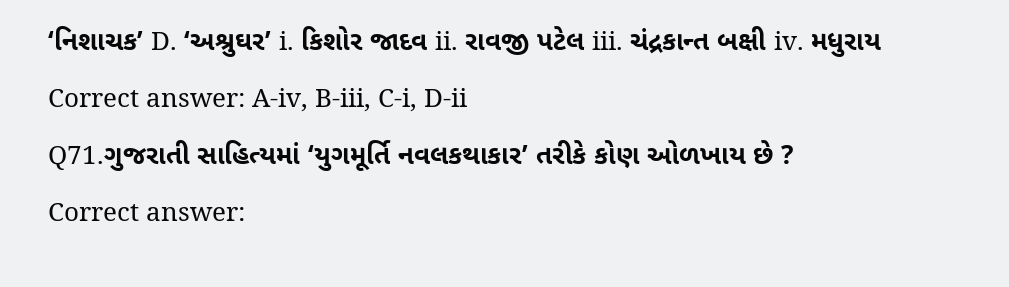‘નિશાચક’ D. ‘અશ્રુઘર’ i. કિશોર જાદવ ii. રાવજી પટેલ iii. ચંદ્રકાન્ત બક્ષી iv. મધુરાય
Correct answer: A-iv, B-iii, C-i, D-ii
Q71.ગુજરાતી સાહિત્યમાં ‘યુગમૂર્તિ નવલકથાકાર’ તરીકે કોણ ઓળખાય છે ?
Correct answer: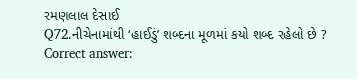રમણલાલ દેસાઈ
Q72.નીચેનામાંથી ‘હાઈડું’ શબ્દના મૂળમાં કયો શબ્દ રહેલો છે ?
Correct answer: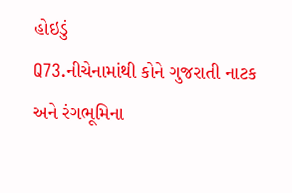હોઇડું
Q73.નીચેનામાંથી કોને ગુજરાતી નાટક અને રંગભૂમિના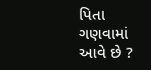પિતા ગણવામાં આવે છે ?